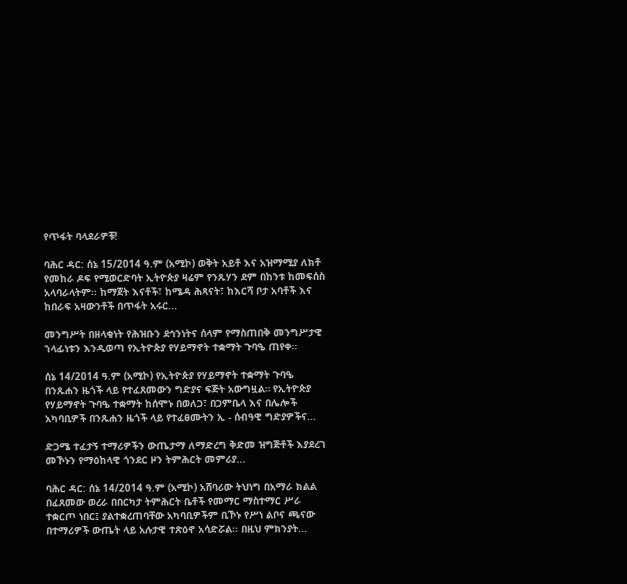የጥፋት ባላደራዎቹ!

ባሕር ዳር: ሰኔ 15/2014 ዓ.ም (አሚኮ) ወቅት አይቶ እና አዝማሚያ ለክቶ የመከራ ዶፍ የሚወርድባት ኢትዮጵያ ዛሬም የንጹሃን ደም በከንቱ ከመፍሰስ አላባራላትም፡፡ ከማጀት እናቶች፣ ከሜዳ ሕጻናት፣ ከእርሻ ቦታ አባቶች እና ከበራፍ አዛውንቶች በጥፋት አሩር...

መንግሥት በዘላቂነት የሕዝቡን ደኅንነትና ሰላም የማስጠበቅ መንግሥታዊ ኀላፊነቱን እንዲወጣ የኢትዮጵያ የሃይማኖት ተቋማት ጉባዔ ጠየቀ፡፡

ሰኔ 14/2014 ዓ.ም (አሚኮ) የኢትዮጵያ የሃይማኖት ተቋማት ጉባዔ በንጹሐን ዜጎች ላይ የተፈጸመውን ግድያና ፍጅት አውግዟል። የኢትዮጵያ የሃይማኖት ጉባዔ ተቋማት ከሰሞኑ በወለጋ፣ በጋምቤላ እና በሌሎች አካባቢዎች በንጹሐን ዜጎች ላይ የተፈፀሙትን ኢ - ሰብዓዊ ግድያዎችና...

ድጋሜ ተፈታኝ ተማሪዎችን ውጤታማ ለማድረግ ቅድመ ዝግጅቶች እያደረገ መኾኑን የማዕከላዊ ጎንደር ዞን ትምሕርት መምሪያ...

ባሕር ዳር: ሰኔ 14/2014 ዓ.ም (አሚኮ) አሸባሪው ትህነግ በአማራ ክልል በፈጸመው ወረራ በበርካታ ትምሕርት ቤቶች የመማር ማስተማር ሥራ ተቋርጦ ነበር፤ ያልተቋረጠባቸው አካባቢዎችም ቢኾኑ የሥነ ልቦና ጫናው በተማሪዎች ውጤት ላይ አሉታዊ ተጽዕኖ አሳድሯል፡፡ በዚህ ምክንያት...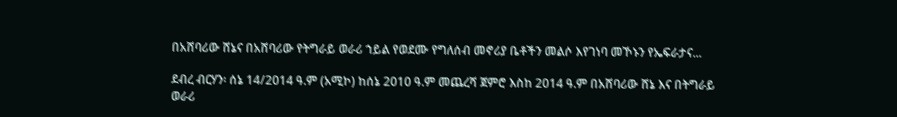በአሸባሪው ሸኔና በአሸባሪው የትግራይ ወራሪ ኀይል የወደሙ የግለሰብ መኖሪያ ቤቶችን መልሶ እየገነባ መኾኑን የኤፍራታና...

ደብረ ብርሃን፡ ሰኔ 14/2014 ዓ.ም (አሚኮ) ከሰኔ 2010 ዓ.ም መጨረሻ ጀምሮ እስከ 2014 ዓ.ም በአሸባሪው ሸኔ እና በትግራይ ወራሪ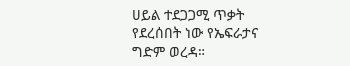ሀይል ተደጋጋሚ ጥቃት የደረሰበት ነው የኤፍራታና ግድም ወረዳ።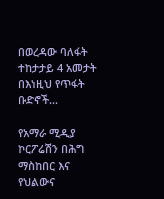በወረዳው ባለፋት ተከታታይ 4 አመታት በእነዚህ የጥፋት ቡድኖች...

የአማራ ሚዲያ ኮርፖሬሽን በሕግ ማስከበር እና የህልውና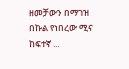ዘመቻውን በማገዝ በኩል የነበረው ሚና ከፍተኛ ...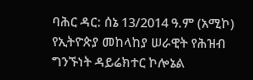ባሕር ዳር: ሰኔ 13/2014 ዓ.ም (አሚኮ) የኢትዮጵያ መከላከያ ሠራዊት የሕዝብ ግንኙነት ዳይሬክተር ኮሎኔል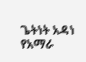ጌትነት አዳነ የአማራ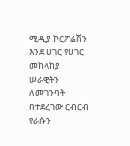ሚዲያ ኮርፖሬሽን እንደ ሀገር የሀገር መከላከያ ሠራዊትን ለመገንባት በተደረገው ርብርብ የራሱን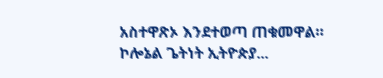አስተዋጽኦ እንደተወጣ ጠቁመዋል። ኮሎኔል ጌትነት ኢትዮጵያ...